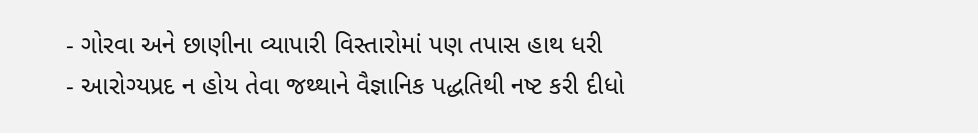- ગોરવા અને છાણીના વ્યાપારી વિસ્તારોમાં પણ તપાસ હાથ ધરી
- આરોગ્યપ્રદ ન હોય તેવા જથ્થાને વૈજ્ઞાનિક પદ્ધતિથી નષ્ટ કરી દીધો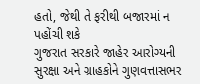હતો, જેથી તે ફરીથી બજારમાં ન પહોંચી શકે
ગુજરાત સરકારે જાહેર આરોગ્યની સુરક્ષા અને ગ્રાહકોને ગુણવત્તાસભર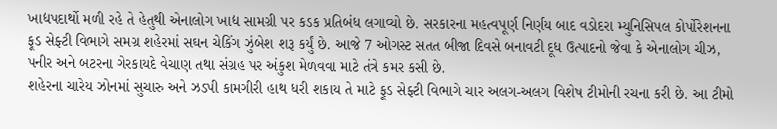ખાદ્યપદાર્થો મળી રહે તે હેતુથી એનાલોગ ખાદ્ય સામગ્રી પર કડક પ્રતિબંધ લગાવ્યો છે. સરકારના મહત્વપૂર્ણ નિર્ણય બાદ વડોદરા મ્યુનિસિપલ કોર્પોરેશનના ફૂડ સેફ્ટી વિભાગે સમગ્ર શહેરમાં સઘન ચેકિંગ ઝુંબેશ શરૂ કર્યું છે. આજે 7 ઓગસ્ટ સતત બીજા દિવસે બનાવટી દૂધ ઉત્પાદનો જેવા કે એનાલોગ ચીઝ, પનીર અને બટરના ગેરકાયદે વેચાણ તથા સંગ્રહ પર અંકુશ મેળવવા માટે તંત્રે કમર કસી છે.
શહેરના ચારેય ઝોનમાં સુચારુ અને ઝડપી કામગીરી હાથ ધરી શકાય તે માટે ફૂડ સેફ્ટી વિભાગે ચાર અલગ-અલગ વિશેષ ટીમોની રચના કરી છે. આ ટીમો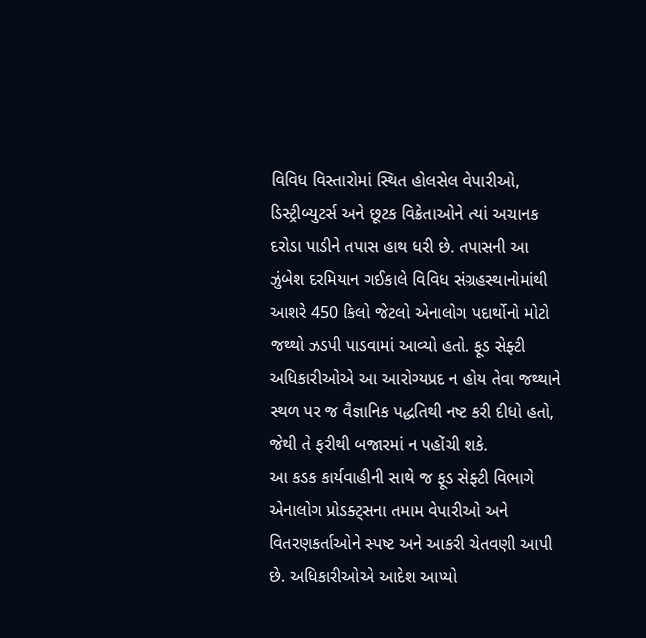વિવિધ વિસ્તારોમાં સ્થિત હોલસેલ વેપારીઓ, ડિસ્ટ્રીબ્યુટર્સ અને છૂટક વિક્રેતાઓને ત્યાં અચાનક દરોડા પાડીને તપાસ હાથ ધરી છે. તપાસની આ ઝુંબેશ દરમિયાન ગઈકાલે વિવિધ સંગ્રહસ્થાનોમાંથી આશરે 450 કિલો જેટલો એનાલોગ પદાર્થોનો મોટો જથ્થો ઝડપી પાડવામાં આવ્યો હતો. ફૂડ સેફ્ટી અધિકારીઓએ આ આરોગ્યપ્રદ ન હોય તેવા જથ્થાને સ્થળ પર જ વૈજ્ઞાનિક પદ્ધતિથી નષ્ટ કરી દીધો હતો, જેથી તે ફરીથી બજારમાં ન પહોંચી શકે.
આ કડક કાર્યવાહીની સાથે જ ફૂડ સેફ્ટી વિભાગે એનાલોગ પ્રોડક્ટ્સના તમામ વેપારીઓ અને વિતરણકર્તાઓને સ્પષ્ટ અને આકરી ચેતવણી આપી છે. અધિકારીઓએ આદેશ આપ્યો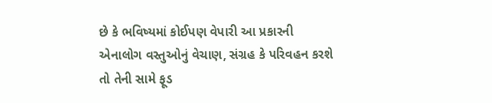છે કે ભવિષ્યમાં કોઈપણ વેપારી આ પ્રકારની એનાલોગ વસ્તુઓનું વેચાણ, સંગ્રહ કે પરિવહન કરશે તો તેની સામે ફૂડ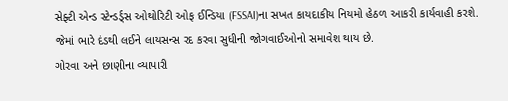સેફ્ટી એન્ડ સ્ટેન્ડર્ડ્સ ઓથોરિટી ઓફ ઈન્ડિયા (FSSAI)ના સખત કાયદાકીય નિયમો હેઠળ આકરી કાર્યવાહી કરશે. જેમાં ભારે દંડથી લઈને લાયસન્સ રદ કરવા સુધીની જોગવાઈઓનો સમાવેશ થાય છે.
ગોરવા અને છાણીના વ્યાપારી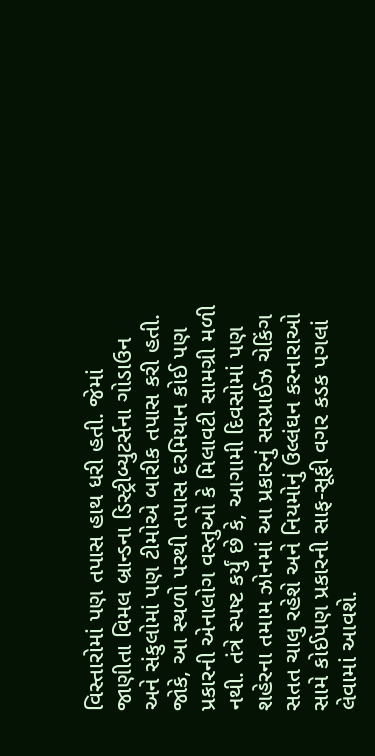વિસ્તારોમાં પણ તપાસ હાથ ધરી હતી. જેમાં જાણીતા વિમલ બ્રાન્ડના ડિસ્ટ્રીબ્યુટર્સના ગોડાઉન અને સંકુલોમાં પણ ટીમોએ બારીક તપાસ કરી હતી. જોકે, આ સ્થળો પરથી તપાસ દરમિયાન કોઈ પણ પ્રકારની એનાલોગ વસ્તુઓ કે મિલાવટી સામગ્રી મળી નથી. તંત્રે સ્પષ્ટ કર્યું છે કે, આગામી દિવસોમાં પણ શહેરના તમામ ઝોનમાં આ પ્રકારનું સરપ્રાઈઝ ચેકિંગ સતત ચાલુ રહેશે અને નિયમોનું ઉલ્લંઘન કરનારાઓ સામે કોઈપણ પ્રકારની સાફ-સૂફી વગર કડક પગલાં લેવામાં આવશે.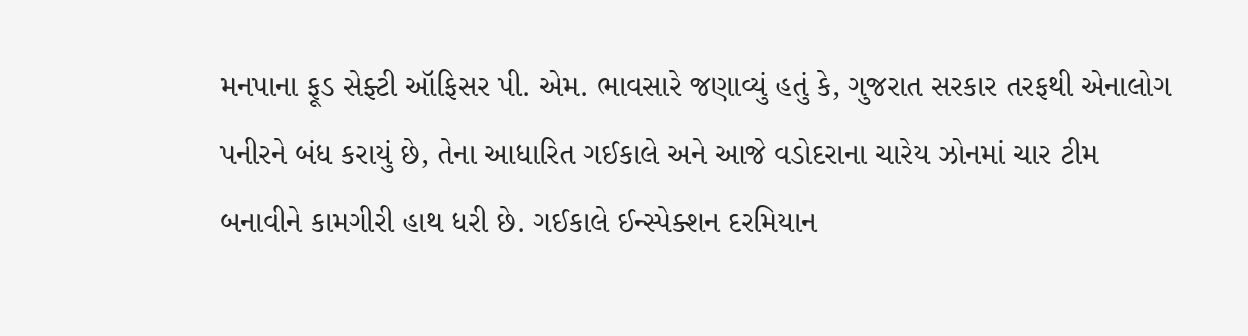મનપાના ફૂડ સેફ્ટી ઑફિસર પી. એમ. ભાવસારે જણાવ્યું હતું કે, ગુજરાત સરકાર તરફથી એનાલોગ પનીરને બંધ કરાયું છે, તેના આધારિત ગઈકાલે અને આજે વડોદરાના ચારેય ઝોનમાં ચાર ટીમ બનાવીને કામગીરી હાથ ધરી છે. ગઈકાલે ઈન્સ્પેક્શન દરમિયાન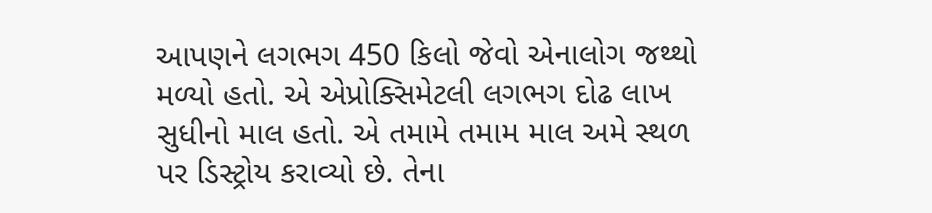આપણને લગભગ 450 કિલો જેવો એનાલોગ જથ્થો મળ્યો હતો. એ એપ્રોક્સિમેટલી લગભગ દોઢ લાખ સુધીનો માલ હતો. એ તમામે તમામ માલ અમે સ્થળ પર ડિસ્ટ્રોય કરાવ્યો છે. તેના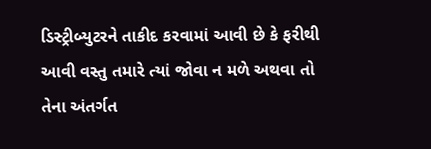ડિસ્ટ્રીબ્યુટરને તાકીદ કરવામાં આવી છે કે ફરીથી આવી વસ્તુ તમારે ત્યાં જોવા ન મળે અથવા તો તેના અંતર્ગત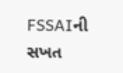FSSAIની સખત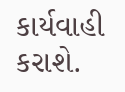કાર્યવાહી કરાશે.